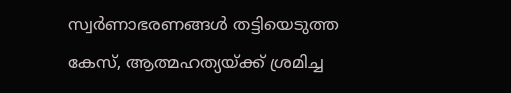സ്വര്‍ണാഭരണങ്ങള്‍ തട്ടിയെടുത്ത കേസ്, ആത്മഹത്യയ്ക്ക് ശ്രമിച്ച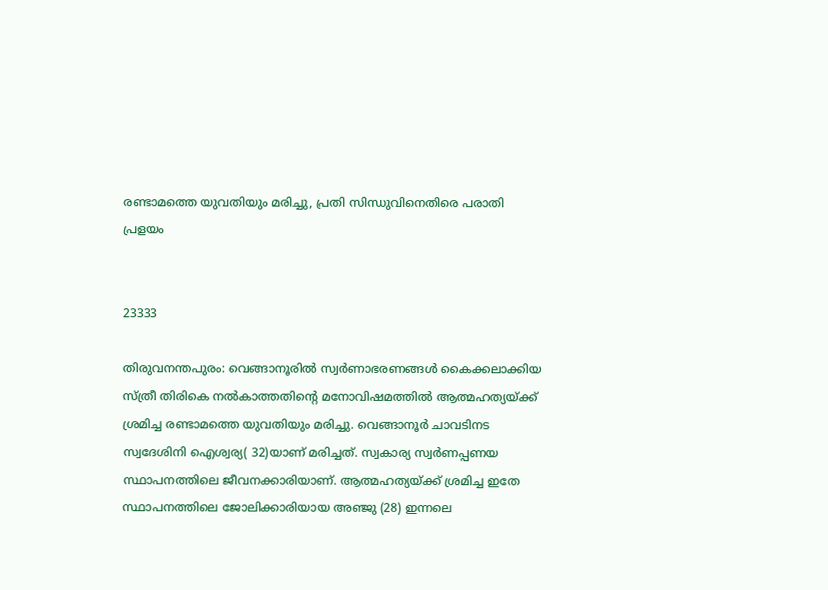രണ്ടാമത്തെ യുവതിയും മരിച്ചു, പ്രതി സിന്ധുവിനെതിരെ പരാതി പ്രളയം


23333

തിരുവനന്തപുരം: വെങ്ങാനൂരില്‍ സ്വര്‍ണാഭരണങ്ങള്‍ കൈക്കലാക്കിയ സ്ത്രീ തിരികെ നല്‍കാത്തതിന്റെ മനോവിഷമത്തില്‍ ആത്മഹത്യയ്ക്ക് ശ്രമിച്ച രണ്ടാമത്തെ യുവതിയും മരിച്ചു. വെങ്ങാനൂര്‍ ചാവടിനട സ്വദേശിനി ഐശ്വര്യ( 32)യാണ് മരിച്ചത്. സ്വകാര്യ സ്വര്‍ണപ്പണയ സ്ഥാപനത്തിലെ ജീവനക്കാരിയാണ്. ആത്മഹത്യയ്ക്ക് ശ്രമിച്ച ഇതേ സ്ഥാപനത്തിലെ ജോലിക്കാരിയായ അഞ്ജു (28) ഇന്നലെ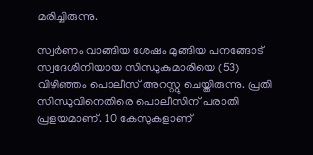മരിച്ചിരുന്നു.

സ്വര്‍ണം വാങ്ങിയ ശേഷം മുങ്ങിയ പനങ്ങോട് സ്വദേശിനിയായ സിന്ധുകുമാരിയെ (53) വിഴിഞ്ഞം പൊലീസ് അറസ്റ്റു ചെയ്തിരുന്നു. പ്രതി സിന്ധുവിനെതിരെ പൊലീസിന് പരാതി പ്രളയമാണ്. 10 കേസുകളാണ്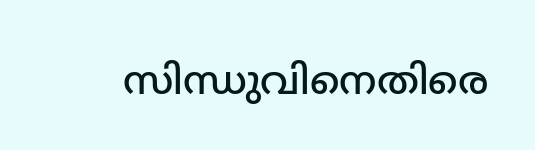സിന്ധുവിനെതിരെ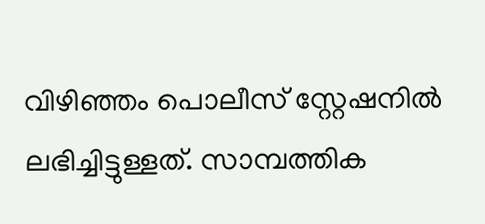വിഴിഞ്ഞം പൊലീസ് സ്റ്റേഷനില്‍ ലഭിച്ചിട്ടുള്ളത്. സാമ്പത്തിക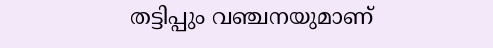തട്ടിപ്പും വഞ്ചനയുമാണ്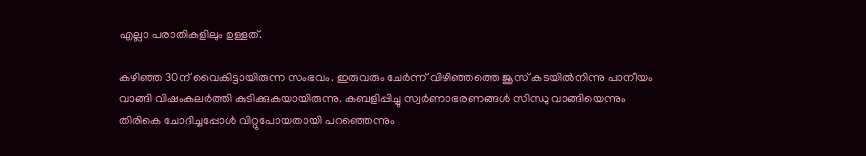എല്ലാ പരാതികളിലും ഉള്ളത്.

കഴിഞ്ഞ 30ന് വൈകിട്ടായിരുന്ന സംഭവം. ഇരുവരും ചേര്‍ന്ന് വിഴിഞ്ഞത്തെ ജൂസ് കടയില്‍നിന്നു പാനീയം വാങ്ങി വിഷംകലര്‍ത്തി കുടിക്കുകയായിരുന്നു. കബളിപ്പിച്ചു സ്വര്‍ണാഭരണങ്ങള്‍ സിന്ധു വാങ്ങിയെന്നും തിരികെ ചോദിച്ചപ്പോള്‍ വിറ്റുപോയതായി പറഞ്ഞെന്നും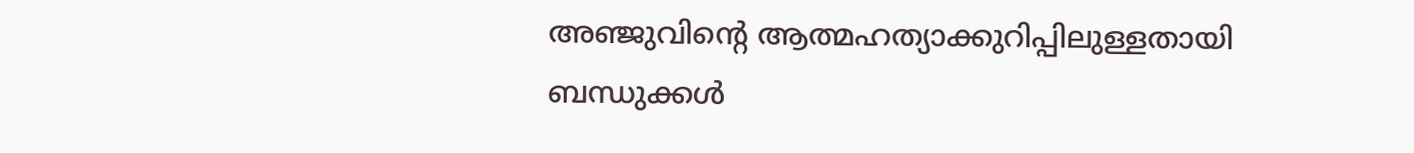അഞ്ജുവിന്റെ ആത്മഹത്യാക്കുറിപ്പിലുള്ളതായി ബന്ധുക്കള്‍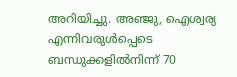അറിയിച്ചു. അഞ്ജു, ഐശ്വര്യ എന്നിവരുള്‍പ്പെടെ ബന്ധുക്കളില്‍നിന്ന് 70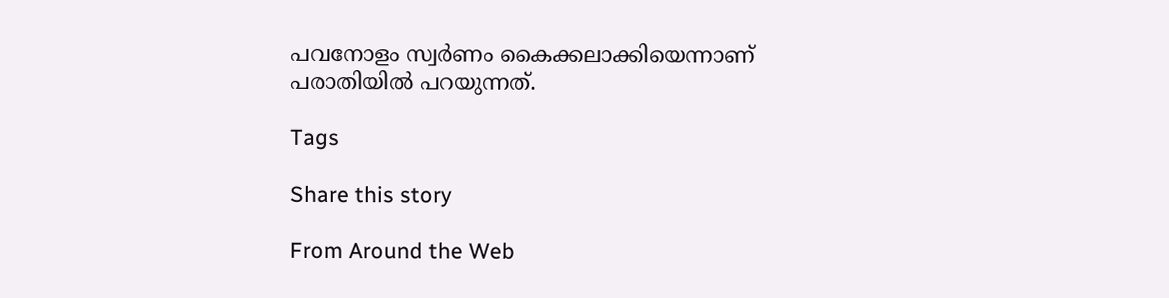പവനോളം സ്വര്‍ണം കൈക്കലാക്കിയെന്നാണ് പരാതിയില്‍ പറയുന്നത്.

Tags

Share this story

From Around the Web